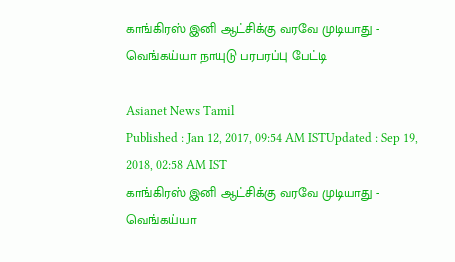காங்கிரஸ் இனி ஆட்சிக்கு வரவே முடியாது - வெங்கய்யா நாயுடு பரபரப்பு பேட்டி

Asianet News Tamil
Published : Jan 12, 2017, 09:54 AM ISTUpdated : Sep 19, 2018, 02:58 AM IST
காங்கிரஸ் இனி ஆட்சிக்கு வரவே முடியாது - வெங்கய்யா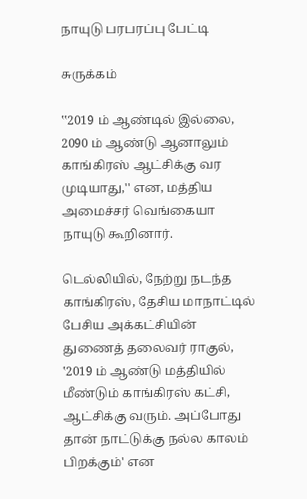நாயுடு பரபரப்பு பேட்டி

சுருக்கம்

‛‛2019 ம் ஆண்டில் இல்லை, 2090 ம் ஆண்டு ஆனாலும் காங்கிரஸ் ஆட்சிக்கு வர முடியாது,'' என, மத்திய அமைச்சர் வெங்கையா நாயுடு கூறினார்.

டெல்லியில், நேற்று நடந்த காங்கிரஸ், தேசிய மாநாட்டில் பேசிய அக்கட்சியின் துணைத் தலைவர் ராகுல், ‛2019 ம் ஆண்டு மத்தியில் மீண்டும் காங்கிரஸ் கட்சி, ஆட்சிக்கு வரும். அப்போது தான் நாட்டுக்கு நல்ல காலம் பிறக்கும்' என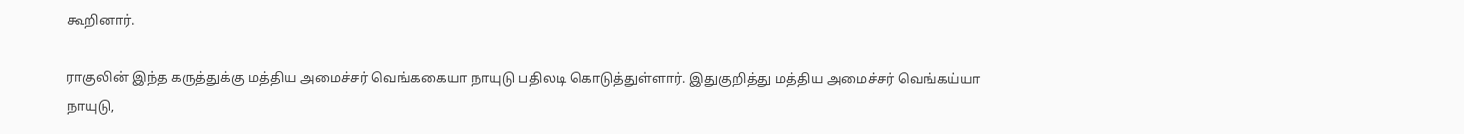கூறினார்.

ராகுலின் இந்த கருத்துக்கு மத்திய அமைச்சர் வெங்ககையா நாயுடு பதிலடி கொடுத்துள்ளார். இதுகுறித்து மத்திய அமைச்சர் வெங்கய்யா நாயுடு,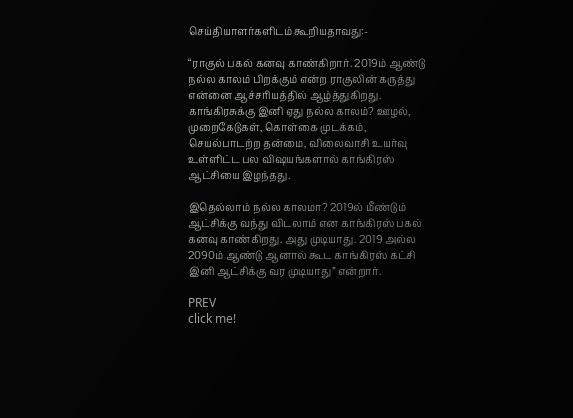செய்தியாளர்களிடம் கூறியதாவது:-

“ராகுல் பகல் கனவு காண்கிறார். 2019ம் ஆண்டு நல்ல காலம் பிறக்கும் என்ற ராகுலின் கருத்து என்னை ஆச்சரியத்தில் ஆழ்த்துகிறது. காங்கிரசுக்கு இனி ஏது நல்ல காலம்? ஊழல், முறைகேடுகள், கொள்கை முடக்கம், செயல்பாடற்ற தன்மை, விலைவாசி உயர்வு உள்ளிட்ட பல விஷயங்களால் காங்கிரஸ் ஆட்சியை இழந்தது.

இதெல்லாம் நல்ல காலமா? 2019ல் மீண்டும் ஆட்சிக்கு வந்து விடலாம் என காங்கிரஸ் பகல் கனவு காண்கிறது. அது முடியாது. 2019 அல்ல 2090ம் ஆண்டு ஆனால் கூட காங்கிரஸ் கட்சி இனி ஆட்சிக்கு வர முடியாது” என்றார்.

PREV
click me!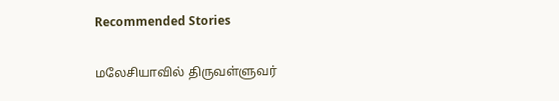Recommended Stories

மலேசியாவில் திருவள்ளுவர்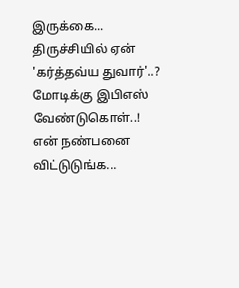இருக்கை... திருச்சியில் ஏன் 'கர்த்தவ்ய துவார்'..? மோடிக்கு இபிஎஸ் வேண்டுகொள்..!
என் நண்பனை விட்டுடுங்க...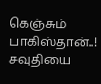கெஞ்சும் பாகிஸ்தான்..! சவுதியை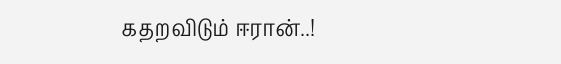கதறவிடும் ஈரான்..!